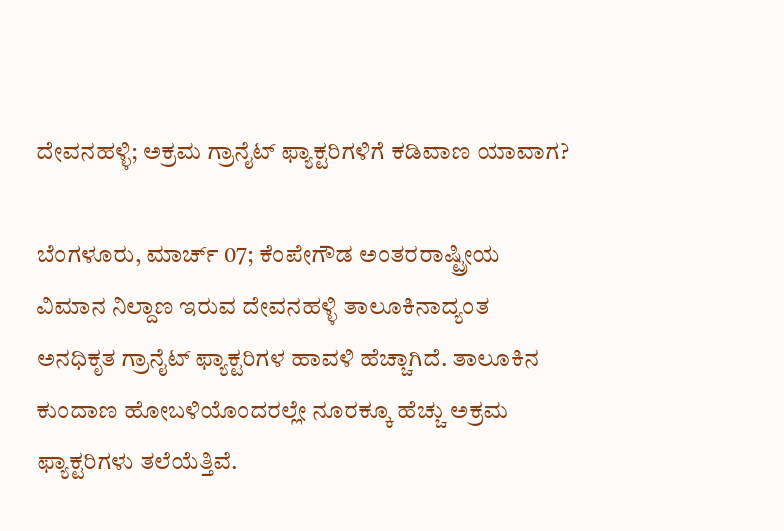ದೇವನಹಳ್ಳಿ; ಅಕ್ರಮ ಗ್ರಾನೈಟ್‌ ಫ್ಯಾಕ್ಟರಿಗಳಿಗೆ ಕಡಿವಾಣ ಯಾವಾಗ?

ಬೆಂಗಳೂರು, ಮಾರ್ಚ್ 07; ಕೆಂಪೇಗೌಡ ಅಂತರರಾಷ್ಟ್ರೀಯ ವಿಮಾನ ನಿಲ್ದಾಣ ಇರುವ ದೇವನಹಳ್ಳಿ ತಾಲೂಕಿನಾದ್ಯಂತ ಅನಧಿಕೃತ ಗ್ರಾನೈಟ್ ಫ್ಯಾಕ್ಟರಿಗಳ ಹಾವಳಿ ಹೆಚ್ಚಾಗಿದೆ. ತಾಲೂಕಿನ ಕುಂದಾಣ ಹೋಬಳಿಯೊಂದರಲ್ಲೇ ನೂರಕ್ಕೂ ಹೆಚ್ಚು ಅಕ್ರಮ ಫ್ಯಾಕ್ಟರಿಗಳು ತಲೆಯೆತ್ತಿವೆ.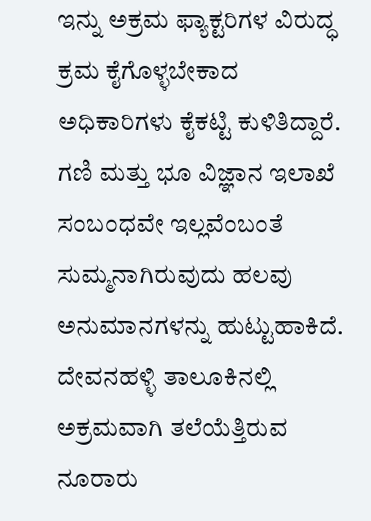ಇನ್ನು ಅಕ್ರಮ ಫ್ಯಾಕ್ಟರಿಗಳ ವಿರುದ್ಧ ಕ್ರಮ ಕೈಗೊಳ್ಳಬೇಕಾದ ಅಧಿಕಾರಿಗಳು ಕೈಕಟ್ಟಿ ಕುಳಿತಿದ್ದಾರೆ. ಗಣಿ ಮತ್ತು ಭೂ ವಿಜ್ಞಾನ ಇಲಾಖೆ ಸಂಬಂಧವೇ ಇಲ್ಲವೆಂಬಂತೆ ಸುಮ್ಮನಾಗಿರುವುದು ಹಲವು ಅನುಮಾನಗಳನ್ನು ಹುಟ್ಟುಹಾಕಿದೆ. ದೇವನಹಳ್ಳಿ ತಾಲೂಕಿನಲ್ಲಿ ಅಕ್ರಮವಾಗಿ ತಲೆಯೆತ್ತಿರುವ ನೂರಾರು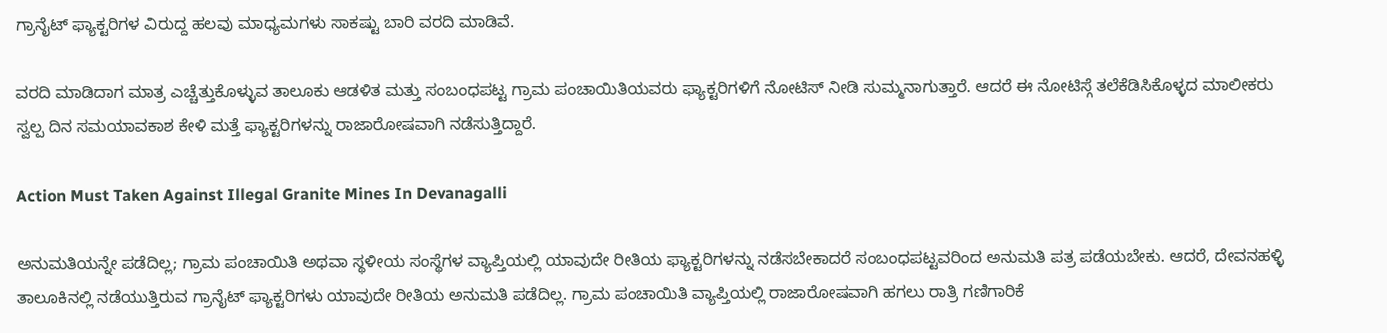ಗ್ರಾನೈಟ್ ಫ್ಯಾಕ್ಟರಿಗಳ ವಿರುದ್ದ ಹಲವು ಮಾಧ್ಯಮಗಳು ಸಾಕಷ್ಟು ಬಾರಿ ವರದಿ ಮಾಡಿವೆ.

ವರದಿ ಮಾಡಿದಾಗ ಮಾತ್ರ ಎಚ್ಚೆತ್ತುಕೊಳ್ಳುವ ತಾಲೂಕು ಆಡಳಿತ ಮತ್ತು ಸಂಬಂಧಪಟ್ಟ ಗ್ರಾಮ ಪಂಚಾಯಿತಿಯವರು ಫ್ಯಾಕ್ಟರಿಗಳಿಗೆ ನೋಟಿಸ್ ನೀಡಿ ಸುಮ್ಮನಾಗುತ್ತಾರೆ. ಆದರೆ ಈ ನೋಟಿಸ್ಗೆ ತಲೆಕೆಡಿಸಿಕೊಳ್ಳದ ಮಾಲೀಕರು ಸ್ವಲ್ಪ ದಿನ ಸಮಯಾವಕಾಶ ಕೇಳಿ ಮತ್ತೆ ಫ್ಯಾಕ್ಟರಿಗಳನ್ನು ರಾಜಾರೋಷವಾಗಿ ನಡೆಸುತ್ತಿದ್ದಾರೆ.

Action Must Taken Against Illegal Granite Mines In Devanagalli

ಅನುಮತಿಯನ್ನೇ ಪಡೆದಿಲ್ಲ; ಗ್ರಾಮ ಪಂಚಾಯಿತಿ ಅಥವಾ ಸ್ಥಳೀಯ ಸಂಸ್ಥೆಗಳ ವ್ಯಾಪ್ತಿಯಲ್ಲಿ ಯಾವುದೇ ರೀತಿಯ ಫ್ಯಾಕ್ಟರಿಗಳನ್ನು ನಡೆಸಬೇಕಾದರೆ ಸಂಬಂಧಪಟ್ಟವರಿಂದ ಅನುಮತಿ ಪತ್ರ ಪಡೆಯಬೇಕು. ಆದರೆ, ದೇವನಹಳ್ಳಿ ತಾಲೂಕಿನಲ್ಲಿ ನಡೆಯುತ್ತಿರುವ ಗ್ರಾನೈಟ್ ಫ್ಯಾಕ್ಟರಿಗಳು ಯಾವುದೇ ರೀತಿಯ ಅನುಮತಿ ಪಡೆದಿಲ್ಲ. ಗ್ರಾಮ ಪಂಚಾಯಿತಿ ವ್ಯಾಪ್ತಿಯಲ್ಲಿ ರಾಜಾರೋಷವಾಗಿ ಹಗಲು ರಾತ್ರಿ ಗಣಿಗಾರಿಕೆ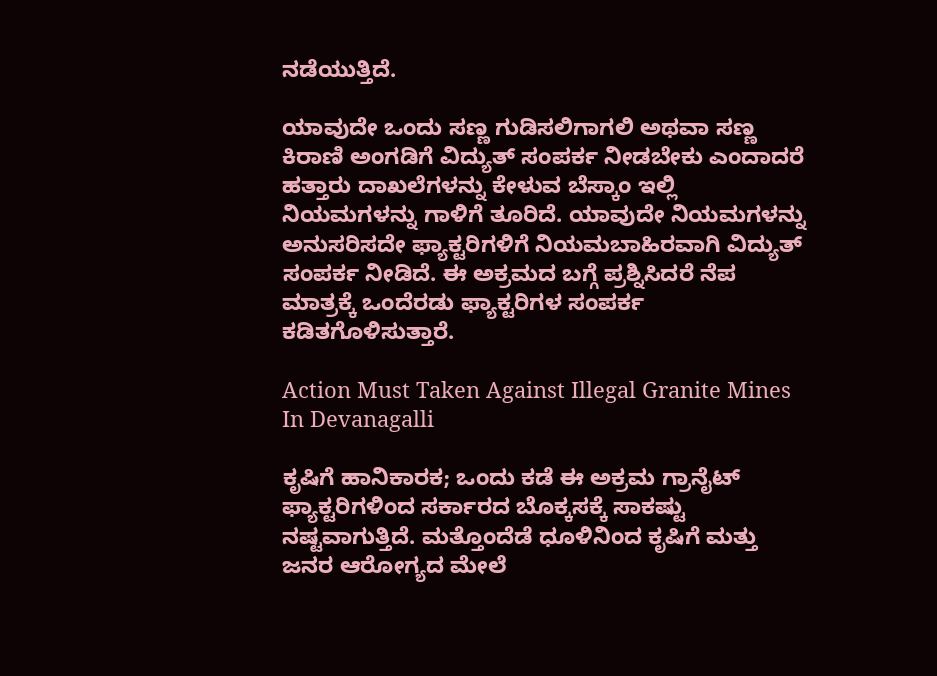ನಡೆಯುತ್ತಿದೆ.

ಯಾವುದೇ ಒಂದು ಸಣ್ಣ ಗುಡಿಸಲಿಗಾಗಲಿ ಅಥವಾ ಸಣ್ಣ ಕಿರಾಣಿ ಅಂಗಡಿಗೆ ವಿದ್ಯುತ್ ಸಂಪರ್ಕ ನೀಡಬೇಕು ಎಂದಾದರೆ ಹತ್ತಾರು ದಾಖಲೆಗಳನ್ನು ಕೇಳುವ ಬೆಸ್ಕಾಂ ಇಲ್ಲಿ ನಿಯಮಗಳನ್ನು ಗಾಳಿಗೆ ತೂರಿದೆ. ಯಾವುದೇ ನಿಯಮಗಳನ್ನು ಅನುಸರಿಸದೇ ಫ್ಯಾಕ್ಟರಿಗಳಿಗೆ ನಿಯಮಬಾಹಿರವಾಗಿ ವಿದ್ಯುತ್ ಸಂಪರ್ಕ ನೀಡಿದೆ. ಈ ಅಕ್ರಮದ ಬಗ್ಗೆ ಪ್ರಶ್ನಿಸಿದರೆ ನೆಪ ಮಾತ್ರಕ್ಕೆ ಒಂದೆರಡು ಫ್ಯಾಕ್ಟರಿಗಳ ಸಂಪರ್ಕ ಕಡಿತಗೊಳಿಸುತ್ತಾರೆ.

Action Must Taken Against Illegal Granite Mines In Devanagalli

ಕೃಷಿಗೆ ಹಾನಿಕಾರಕ; ಒಂದು ಕಡೆ ಈ ಅಕ್ರಮ ಗ್ರಾನೈಟ್ ಫ್ಯಾಕ್ಟರಿಗಳಿಂದ ಸರ್ಕಾರದ ಬೊಕ್ಕಸಕ್ಕೆ ಸಾಕಷ್ಟು ನಷ್ಟವಾಗುತ್ತಿದೆ. ಮತ್ತೊಂದೆಡೆ ಧೂಳಿನಿಂದ ಕೃಷಿಗೆ ಮತ್ತು ಜನರ ಆರೋಗ್ಯದ ಮೇಲೆ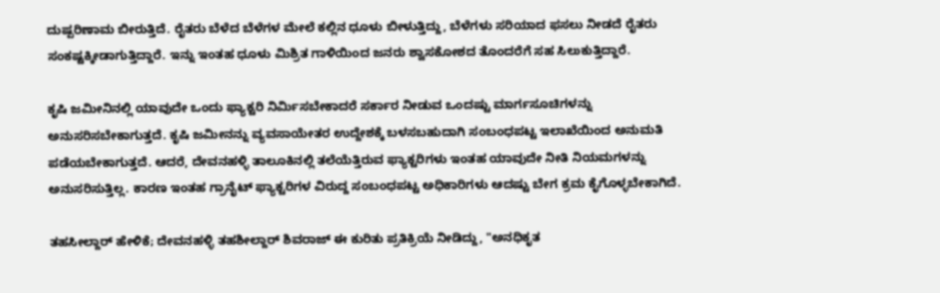ದುಷ್ಪರಿಣಾಮ ಬೀರುತ್ತಿದೆ. ರೈತರು ಬೆಳೆದ ಬೆಳೆಗಳ ಮೇಲೆ ಕಲ್ಲಿನ ಧೂಳು ಬೀಳುತ್ತಿದ್ದು, ಬೆಳೆಗಳು ಸರಿಯಾದ ಫಸಲು ನೀಡದೆ ರೈತರು ಸಂಕಷ್ಟಕ್ಕೀಡಾಗುತ್ತಿದ್ದಾರೆ. ಇನ್ನು ಇಂತಹ ಧೂಳು ಮಿಶ್ರಿತ ಗಾಳಿಯಿಂದ ಜನರು ಶ್ವಾಸಕೋಶದ ತೊಂದರೆಗೆ ಸಹ ಸಿಲುಕುತ್ತಿದ್ದಾರೆ.

ಕೃಷಿ ಜಮೀನಿನಲ್ಲಿ ಯಾವುದೇ ಒಂದು ಫ್ಯಾಕ್ಟರಿ ನಿರ್ಮಿಸಬೇಕಾದರೆ ಸರ್ಕಾರ ನೀಡುವ ಒಂದಷ್ಟು ಮಾರ್ಗಸೂಚಿಗಳನ್ನು ಅನುಸರಿಸಬೇಕಾಗುತ್ತದೆ. ಕೃಷಿ ಜಮೀನನ್ನು ವ್ಯವಸಾಯೇತರ ಉದ್ದೇಶಕ್ಕೆ ಬಳಸಬಹುದಾಗಿ ಸಂಬಂಧಪಟ್ಟ ಇಲಾಖೆಯಿಂದ ಅನುಮತಿ ಪಡೆಯಬೇಕಾಗುತ್ತದೆ. ಆದರೆ, ದೇವನಹಳ್ಳಿ ತಾಲೂಕಿನಲ್ಲಿ ತಲೆಯೆತ್ತಿರುವ ಫ್ಯಾಕ್ಟರಿಗಳು ಇಂತಹ ಯಾವುದೇ ನೀತಿ ನಿಯಮಗಳನ್ನು ಅನುಸರಿಸುತ್ತಿಲ್ಲ. ಕಾರಣ ಇಂತಹ ಗ್ರಾನೈಟ್ ಫ್ಯಾಕ್ಟರಿಗಳ ವಿರುದ್ದ ಸಂಬಂಧಪಟ್ಟ ಅಧಿಕಾರಿಗಳು ಆದಷ್ಟು ಬೇಗ ಕ್ರಮ ಕೈಗೊಳ್ಳಬೇಕಾಗಿದೆ.

ತಹಸೀಲ್ದಾರ್ ಹೇಳಿಕೆ; ದೇವನಹಳ್ಳಿ ತಹಶೀಲ್ದಾರ್ ಶಿವರಾಜ್ ಈ ಕುರಿತು ಪ್ರತಿಕ್ರಿಯೆ ನೀಡಿದ್ದು, "ಅನಧಿಕೃತ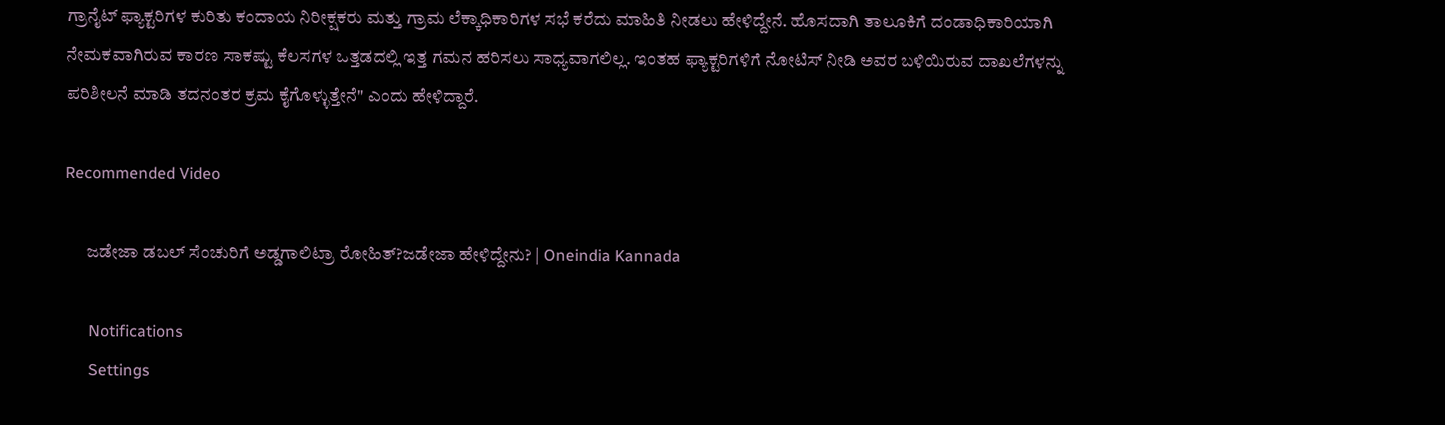ಗ್ರಾನೈಟ್ ಫ್ಯಾಕ್ಟರಿಗಳ ಕುರಿತು ಕಂದಾಯ ನಿರೀಕ್ಷಕರು ಮತ್ತು ಗ್ರಾಮ ಲೆಕ್ಕಾಧಿಕಾರಿಗಳ ಸಭೆ ಕರೆದು ಮಾಹಿತಿ ನೀಡಲು ಹೇಳಿದ್ದೇನೆ. ಹೊಸದಾಗಿ ತಾಲೂಕಿಗೆ ದಂಡಾಧಿಕಾರಿಯಾಗಿ ನೇಮಕವಾಗಿರುವ ಕಾರಣ ಸಾಕಷ್ಟು ಕೆಲಸಗಳ ಒತ್ತಡದಲ್ಲಿ ಇತ್ತ ಗಮನ ಹರಿಸಲು ಸಾಧ್ಯವಾಗಲಿಲ್ಲ. ಇಂತಹ ಫ್ಯಾಕ್ಟರಿಗಳಿಗೆ ನೋಟಿಸ್ ನೀಡಿ ಅವರ ಬಳಿಯಿರುವ ದಾಖಲೆಗಳನ್ನು ಪರಿಶೀಲನೆ ಮಾಡಿ ತದನಂತರ ಕ್ರಮ ಕೈಗೊಳ್ಳುತ್ತೇನೆ" ಎಂದು ಹೇಳಿದ್ದಾರೆ.

Recommended Video

      ಜಡೇಜಾ ಡಬಲ್ ಸೆಂಚುರಿಗೆ ಅಡ್ಡಗಾಲಿಟ್ರಾ ರೋಹಿತ್?ಜಡೇಜಾ ಹೇಳಿದ್ದೇನು? | Oneindia Kannada

      Notifications
      Settings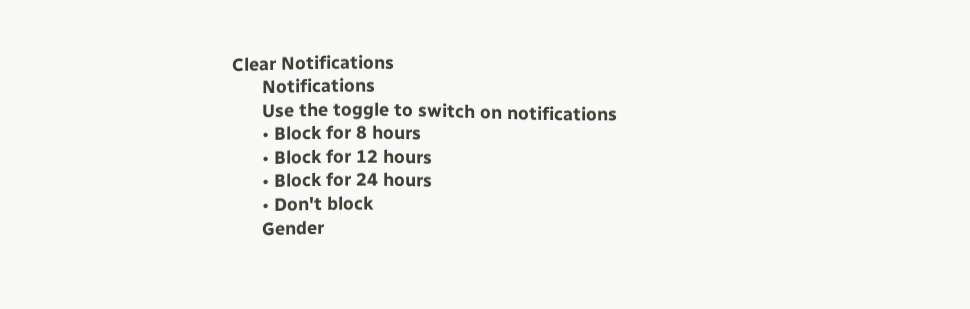Clear Notifications
      Notifications
      Use the toggle to switch on notifications
      • Block for 8 hours
      • Block for 12 hours
      • Block for 24 hours
      • Don't block
      Gender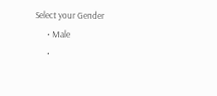Select your Gender
      • Male
      •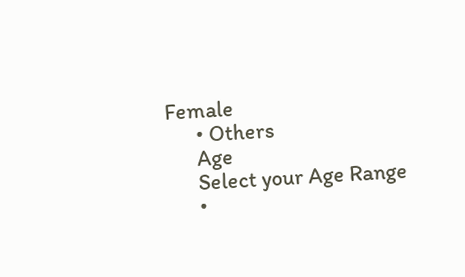Female
      • Others
      Age
      Select your Age Range
      •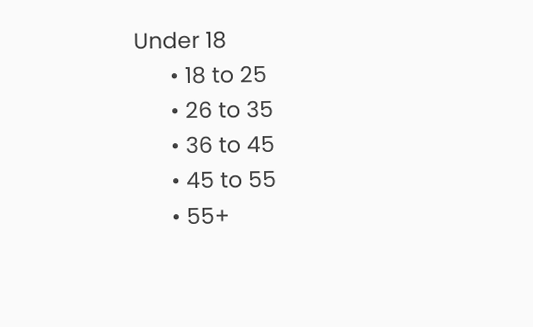Under 18
      • 18 to 25
      • 26 to 35
      • 36 to 45
      • 45 to 55
      • 55+